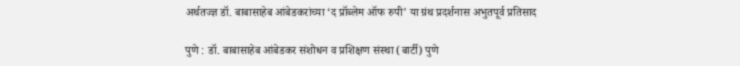अर्थतज्ज्ञ डॉ. बाबासाहेब आंबेडकरांच्या ‘द प्रॉब्लेम ऑफ रुपी’ या ग्रंथ प्रदर्शनास अभुतपूर्व प्रतिसाद

पुणे : डॉ. बाबासाहेब आंबेडकर संशोधन व प्रशिक्षण संस्था (बार्टी) पुणे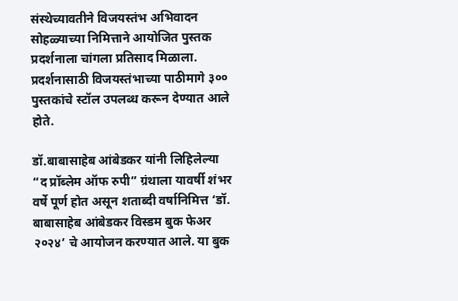संस्थेच्यावतीने विजयस्तंभ अभिवादन सोहळ्याच्या निमित्ताने आयोजित पुस्तक प्रदर्शनाला चांगला प्रतिसाद मिळाला. प्रदर्शनासाठी विजयस्तंभाच्या पाठीमागे ३०० पुस्तकांचे स्टॉल उपलब्ध करून देण्यात आले होते.

डॉ.बाबासाहेब आंबेडकर यांनी लिहिलेल्या “द प्रॉब्लेम ऑफ रुपी” ग्रंथाला यावर्षी शंभर वर्षे पूर्ण होत असून शताब्दी वर्षानिमित्त ‘डॉ. बाबासाहेब आंबेडकर विस्डम बुक फेअर २०२४’ चे आयोजन करण्यात आले. या बुक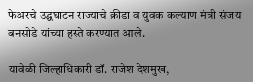फेअरचे उद्घघाटन राज्याचे क्रीडा व युवक कल्याण मंत्री संजय बनसोडे यांच्या हस्ते करण्यात आले.

यावेळी जिल्हाधिकारी डॉ. राजेश देशमुख,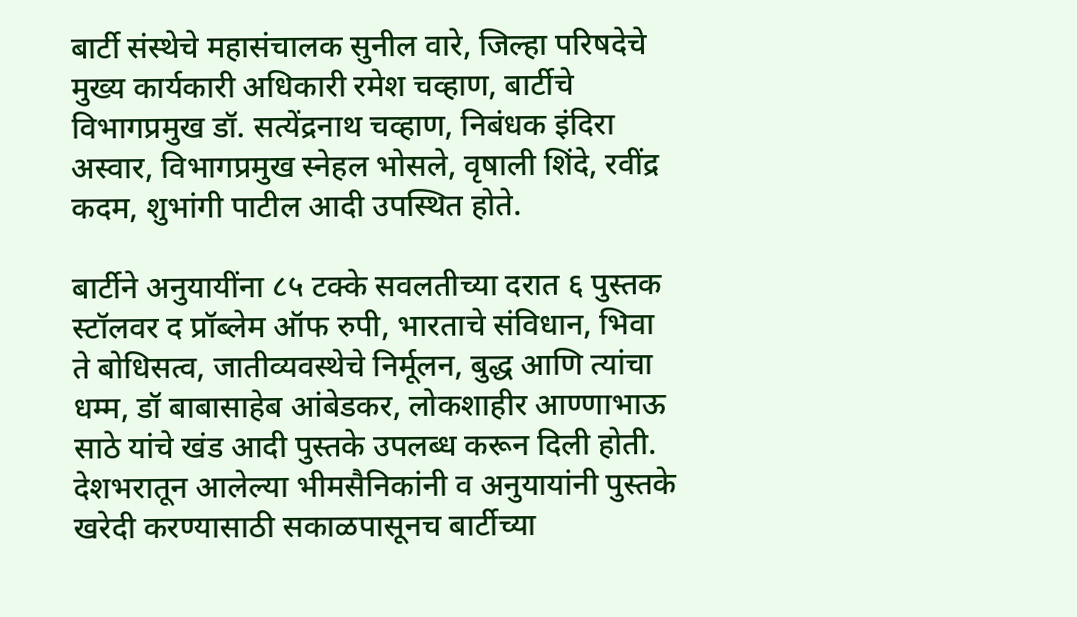बार्टी संस्थेचे महासंचालक सुनील वारे, जिल्हा परिषदेचे मुख्य कार्यकारी अधिकारी रमेश चव्हाण, बार्टीचे विभागप्रमुख डॉ. सत्येंद्रनाथ चव्हाण, निबंधक इंदिरा अस्वार, विभागप्रमुख स्नेहल भोसले, वृषाली शिंदे, रवींद्र कदम, शुभांगी पाटील आदी उपस्थित होते.

बार्टीने अनुयायींना ८५ टक्के सवलतीच्या दरात ६ पुस्तक स्टॉलवर द प्रॉब्लेम ऑफ रुपी, भारताचे संविधान, भिवा ते बोधिसत्व, जातीव्यवस्थेचे निर्मूलन, बुद्ध आणि त्यांचा धम्म, डॉ बाबासाहेब आंबेडकर, लोकशाहीर आण्णाभाऊ साठे यांचे खंड आदी पुस्तके उपलब्ध करून दिली होती. देशभरातून आलेल्या भीमसैनिकांनी व अनुयायांनी पुस्तके खरेदी करण्यासाठी सकाळपासूनच बार्टीच्या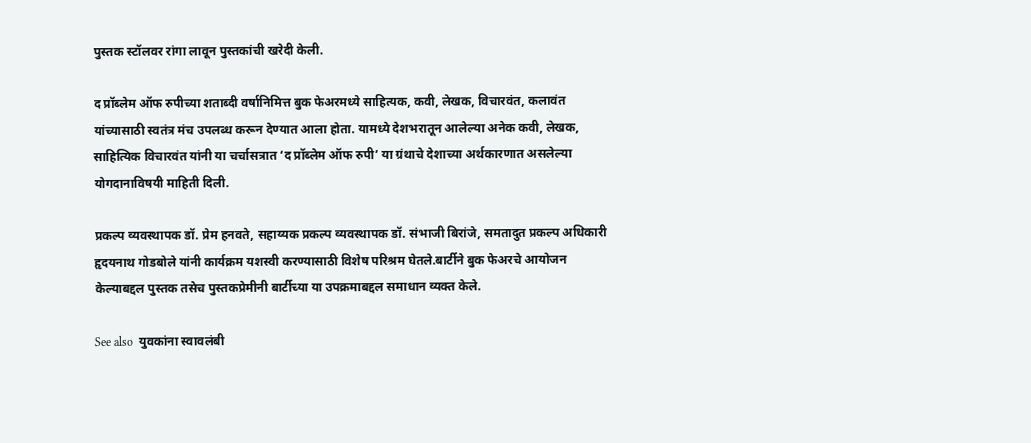पुस्तक स्टॉलवर रांगा लावून पुस्तकांची खरेदी केली.

द प्रॉब्लेम ऑफ रुपीच्या शताब्दी वर्षानिमित्त बुक फेअरमध्ये साहित्यक, कवी, लेखक, विचारवंत, कलावंत यांच्यासाठी स्वतंत्र मंच उपलब्ध करून देण्यात आला होता. यामध्ये देशभरातून आलेल्या अनेक कवी, लेखक, साहित्यिक विचारवंत यांनी या चर्चासत्रात ‘द प्रॉब्लेम ऑफ रुपी’ या ग्रंथाचे देशाच्या अर्थकारणात असलेल्या योगदानाविषयी माहिती दिली.

प्रकल्प व्यवस्थापक डॉ. प्रेम हनवते, सहाय्यक प्रकल्प व्यवस्थापक डॉ. संभाजी बिरांजे, समतादुत प्रकल्प अधिकारी हृदयनाथ गोडबोले यांनी कार्यक्रम यशस्वी करण्यासाठी विशेष परिश्रम घेतले.बार्टीने बुक फेअरचे आयोजन केल्याबद्दल पुस्तक तसेच पुस्तकप्रेमीनी बार्टीच्या या उपक्रमाबद्दल समाधान व्यक्त केले.

See also  युवकांना स्वावलंबी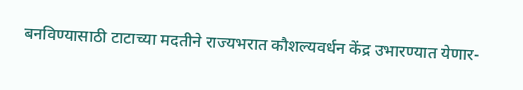बनविण्यासाठी टाटाच्या मदतीने राज्यभरात कौशल्यवर्धन केंद्र उभारण्यात येणार-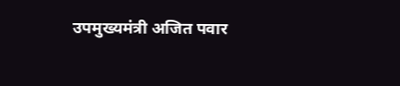उपमुख्यमंत्री अजित पवार